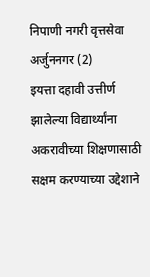निपाणी नगरी वृत्तसेवा अर्जुननगर (2)
इयत्ता दहावी उत्तीर्ण झालेल्या विद्यार्थ्यांना अकरावीच्या शिक्षणासाठी सक्षम करण्याच्या उद्देशाने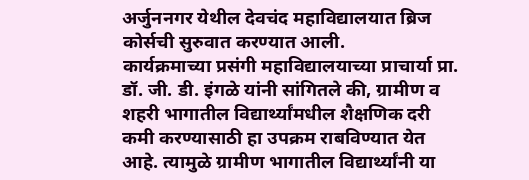अर्जुननगर येथील देवचंद महाविद्यालयात ब्रिज कोर्सची सुरुवात करण्यात आली.
कार्यक्रमाच्या प्रसंगी महाविद्यालयाच्या प्राचार्या प्रा. डॉ. जी. डी. इंगळे यांनी सांगितले की, ग्रामीण व शहरी भागातील विद्यार्थ्यांमधील शैक्षणिक दरी कमी करण्यासाठी हा उपक्रम राबविण्यात येत आहे. त्यामुळे ग्रामीण भागातील विद्यार्थ्यांनी या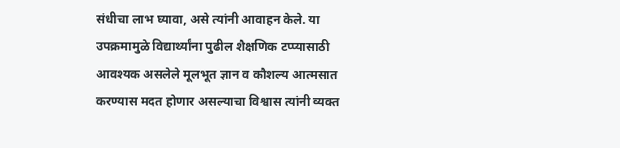संधीचा लाभ घ्यावा, असे त्यांनी आवाहन केले. या उपक्रमामुळे विद्यार्थ्यांना पुढील शैक्षणिक टप्प्यासाठी आवश्यक असलेले मूलभूत ज्ञान व कौशल्य आत्मसात करण्यास मदत होणार असल्याचा विश्वास त्यांनी व्यक्त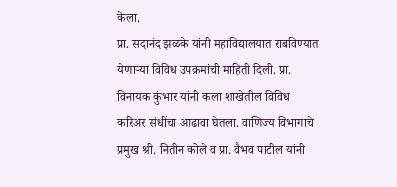केला.
प्रा. सदानंद झळके यांनी महाविद्यालयात राबविण्यात येणाऱ्या विविध उपक्रमांची माहिती दिली. प्रा. विनायक कुंभार यांनी कला शाखेतील विविध करिअर संधींचा आढावा घेतला. वाणिज्य विभागाचे प्रमुख श्री. नितीन कोले व प्रा. वैभव पाटील यांनी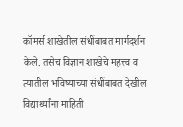कॉमर्स शाखेतील संधींबाबत मार्गदर्शन केले. तसेच विज्ञान शाखेचे महत्त्व व त्यातील भविष्याच्या संधींबाबत देखील विद्यार्थ्यांना माहिती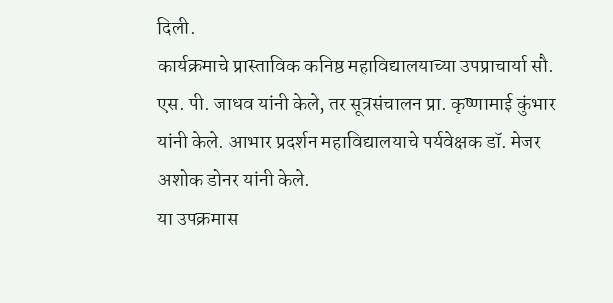दिली.
कार्यक्रमाचे प्रास्ताविक कनिष्ठ महाविद्यालयाच्या उपप्राचार्या सौ. एस. पी. जाधव यांनी केले, तर सूत्रसंचालन प्रा. कृष्णामाई कुंभार यांनी केले. आभार प्रदर्शन महाविद्यालयाचे पर्यवेक्षक डॉ. मेजर अशोक डोनर यांनी केले.
या उपक्रमास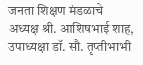जनता शिक्षण मंडळाचे अध्यक्ष श्री. आशिषभाई शाह, उपाध्यक्षा डॉ. सौ. तृप्तीभाभी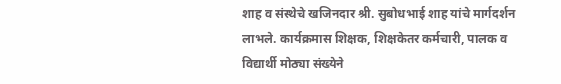शाह व संस्थेचे खजिनदार श्री. सुबोधभाई शाह यांचे मार्गदर्शन लाभले. कार्यक्रमास शिक्षक, शिक्षकेतर कर्मचारी, पालक व विद्यार्थी मोठ्या संख्येने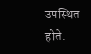उपस्थित होते.